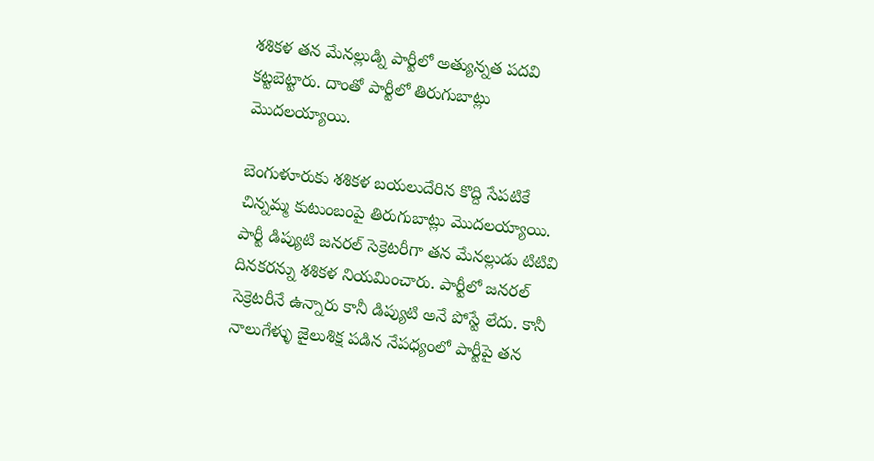శశికళ తన మేనల్లుడ్ని పార్టీలో అత్యున్నత పదవి కట్టబెట్టారు. దాంతో పార్టీలో తిరుగుబాట్లు మొదలయ్యాయి.

బెంగుళూరుకు శశికళ బయలుదేరిన కొద్ది సేపటికే చిన్నమ్మ కుటుంబంపై తిరుగుబాట్లు మొదలయ్యాయి. పార్టీ డిప్యుటి జనరల్ సెక్రెటరీగా తన మేనల్లుడు టిటివి దినకరన్ను శశికళ నియమించారు. పార్టీలో జనరల్ సెక్రెటరీనే ఉన్నారు కానీ డిప్యుటి అనే పోస్టే లేదు. కానీ నాలుగేళ్ళు జైలుశిక్ష పడిన నేపధ్యంలో పార్టీపై తన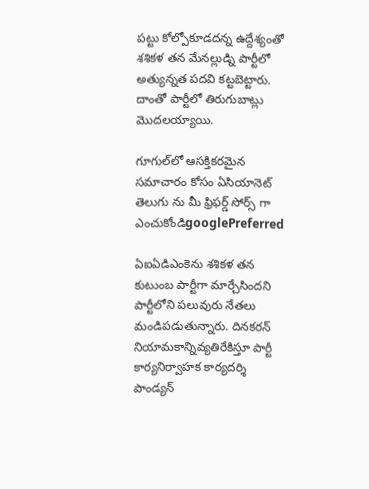పట్టు కోల్పోకూడదన్న ఉద్దేశ్యంతో శశికళ తన మేనల్లుడ్ని పార్టీలో అత్యున్నత పదవి కట్టబెట్టారు. దాంతో పార్టీలో తిరుగుబాట్లు మొదలయ్యాయి.

గూగుల్‌లో ఆసక్తికరమైన సమాచారం కోసం ఏసియానెట్ తెలుగు ను మీ ఫ్రిఫర్డ్ సోర్స్ గా ఎంచుకోండిgooglePreferred

ఏఐఏడిఎంకెను శశికళ తన కుటుంబ పార్టీగా మార్చేసిందని పార్టీలోని పలువురు నేతలు మండిపడుతున్నారు. దినకరన్ నియామకాన్నివ్యతిరేకిస్తూ పార్టీ కార్యనిర్వాహక కార్యదర్శి పాండ్యన్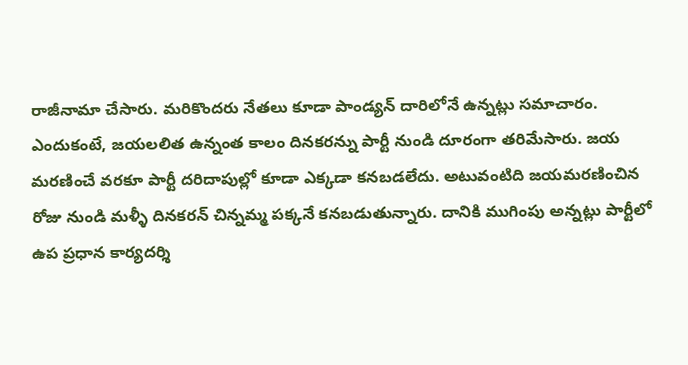రాజీనామా చేసారు. మరికొందరు నేతలు కూడా పాండ్యన్ దారిలోనే ఉన్నట్లు సమాచారం. ఎందుకంటే, జయలలిత ఉన్నంత కాలం దినకరన్ను పార్టీ నుండి దూరంగా తరిమేసారు. జయ మరణించే వరకూ పార్టీ దరిదాపుల్లో కూడా ఎక్కడా కనబడలేదు. అటువంటిది జయమరణించిన రోజు నుండి మళ్ళీ దినకరన్ చిన్నమ్మ పక్కనే కనబడుతున్నారు. దానికి ముగింపు అన్నట్లు పార్టీలో ఉప ప్రధాన కార్యదర్శి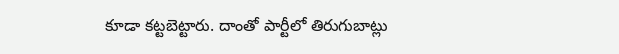కూడా కట్టబెట్టారు. దాంతో పార్టీలో తిరుగుబాట్లు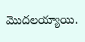మొదలయ్యాయి.